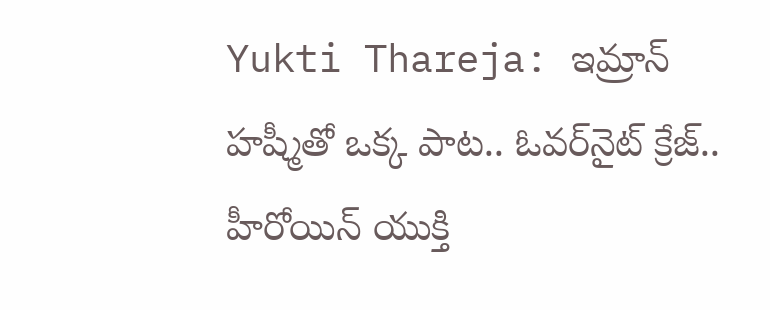Yukti Thareja: ఇమ్రాన్ హష్మీతో ఒక్క పాట.. ఓవర్‌నైట్ క్రేజ్.. హీరోయిన్ యుక్తి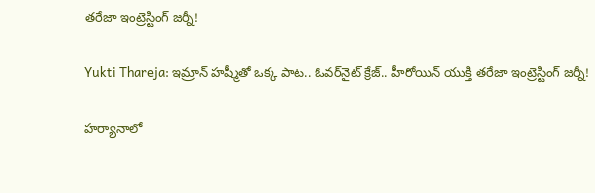తరేజా ఇంట్రెస్టింగ్ జర్నీ!

Yukti Thareja: ఇమ్రాన్ హష్మీతో ఒక్క పాట.. ఓవర్‌నైట్ క్రేజ్.. హీరోయిన్ యుక్తి తరేజా ఇంట్రెస్టింగ్ జర్నీ!

హర్యానాలో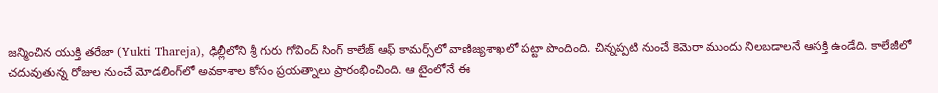జన్మించిన యుక్తి తరేజా (Yukti Thareja), ఢిల్లీలోని శ్రీ గురు గోవింద్ సింగ్ కాలేజ్ ఆఫ్ కామర్స్‌‌లో వాణిజ్యశాఖలో పట్టా పొందింది. చిన్నప్పటి నుంచే కెమెరా ముందు నిలబడాలనే ఆసక్తి ఉండేది. కాలేజీలో చదువుతున్న రోజుల నుంచే మోడలింగ్‌‌లో అవకాశాల కోసం ప్రయత్నాలు ప్రారంభించింది. ఆ టైంలోనే ఈ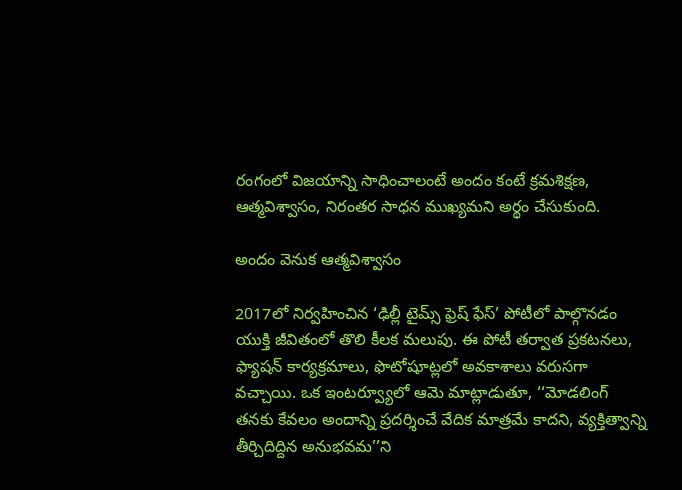రంగంలో విజయాన్ని సాధించాలంటే అందం కంటే క్రమశిక్షణ, ఆత్మవిశ్వాసం, నిరంతర సాధన ముఖ్యమని అర్థం చేసుకుంది.

అందం వెనుక ఆత్మవిశ్వాసం

2017లో నిర్వహించిన ‘ఢిల్లీ టైమ్స్ ఫ్రెష్ ఫేస్’ పోటీలో పాల్గొనడం యుక్తి జీవితంలో తొలి కీలక మలుపు. ఈ పోటీ తర్వాత ప్రకటనలు, ఫ్యాషన్ కార్యక్రమాలు, ఫొటోషూట్లలో అవకాశాలు వరుసగా వచ్చాయి. ఒక ఇంటర్వ్యూలో ఆమె మాట్లాడుతూ, ‘‘మోడలింగ్ తనకు కేవలం అందాన్ని ప్రదర్శించే వేదిక మాత్రమే కాదని, వ్యక్తిత్వాన్ని తీర్చిదిద్దిన అనుభవమ’’ని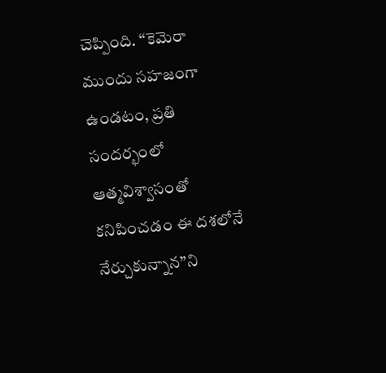చెప్పింది. ‘‘కెమెరా ముందు సహజంగా ఉండటం, ప్రతి సందర్భంలో ఆత్మవిశ్వాసంతో కనిపించడం ఈ దశలోనే నేర్చుకున్నాన’’ని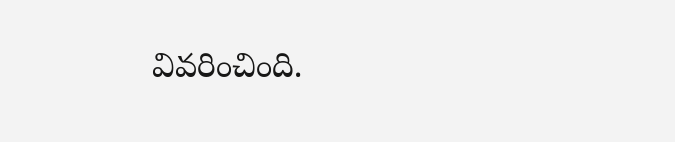వివరించింది.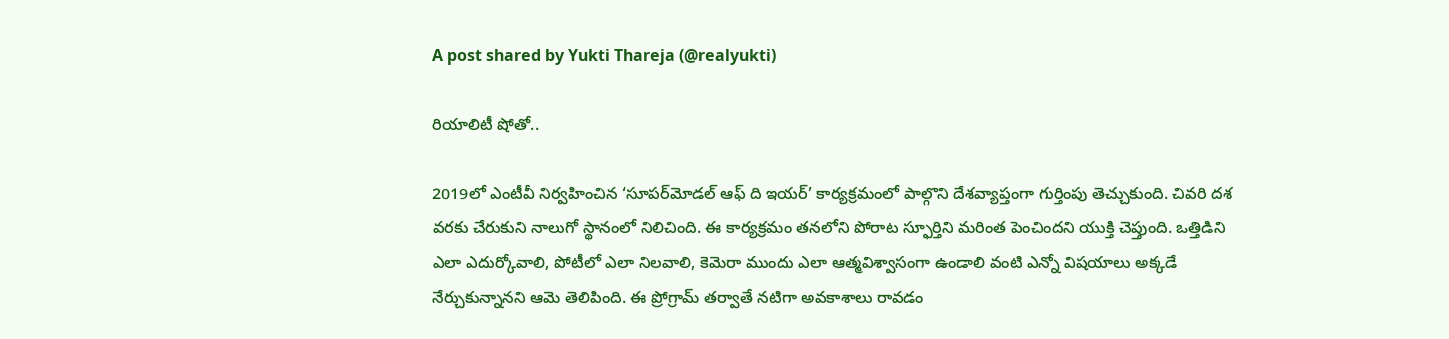A post shared by Yukti Thareja (@realyukti)

రియాలిటీ షోతో..

2019లో ఎంటీవీ నిర్వహించిన ‘సూపర్‌‌మోడల్ ఆఫ్ ది ఇయర్’ కార్యక్రమంలో పాల్గొని దేశవ్యాప్తంగా గుర్తింపు తెచ్చుకుంది. చివరి దశ వరకు చేరుకుని నాలుగో స్థానంలో నిలిచింది. ఈ కార్యక్రమం తనలోని పోరాట స్ఫూర్తిని మరింత పెంచిందని యుక్తి చెప్తుంది. ఒత్తిడిని ఎలా ఎదుర్కోవాలి, పోటీలో ఎలా నిలవాలి, కెమెరా ముందు ఎలా ఆత్మవిశ్వాసంగా ఉండాలి వంటి ఎన్నో విషయాలు అక్కడే నేర్చుకున్నానని ఆమె తెలిపింది. ఈ ప్రోగ్రామ్ తర్వాతే నటిగా అవకాశాలు రావడం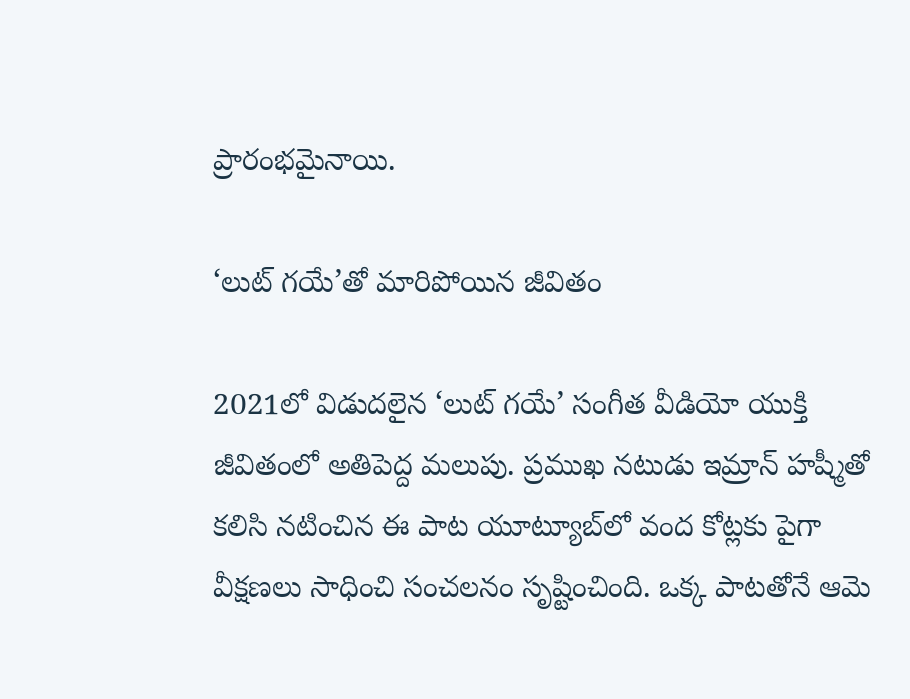ప్రారంభమైనాయి.

‘లుట్ గయే’తో మారిపోయిన జీవితం

2021లో విడుదలైన ‘లుట్ గయే’ సంగీత వీడియో యుక్తి జీవితంలో అతిపెద్ద మలుపు. ప్రముఖ నటుడు ఇమ్రాన్ హష్మీతో కలిసి నటించిన ఈ పాట యూట్యూబ్‌‌లో వంద కోట్లకు పైగా వీక్షణలు సాధించి సంచలనం సృష్టించింది. ఒక్క పాటతోనే ఆమె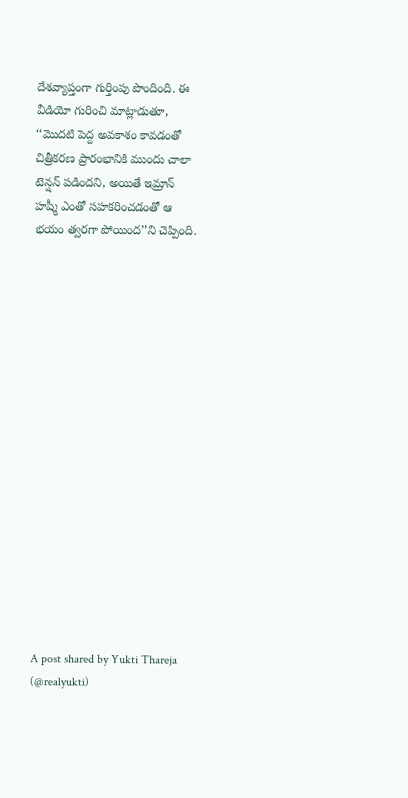దేశవ్యాప్తంగా గుర్తింపు పొందింది. ఈ వీడియో గురించి మాట్లాడుతూ, ‘‘మొదటి పెద్ద అవకాశం కావడంతో చిత్రీకరణ ప్రారంభానికి ముందు చాలా టెన్షన్ పడిందని, అయితే ఇమ్రాన్ హష్మీ ఎంతో సహకరించడంతో ఆ భయం త్వరగా పోయింద’’ని చెప్పింది.

















A post shared by Yukti Thareja (@realyukti)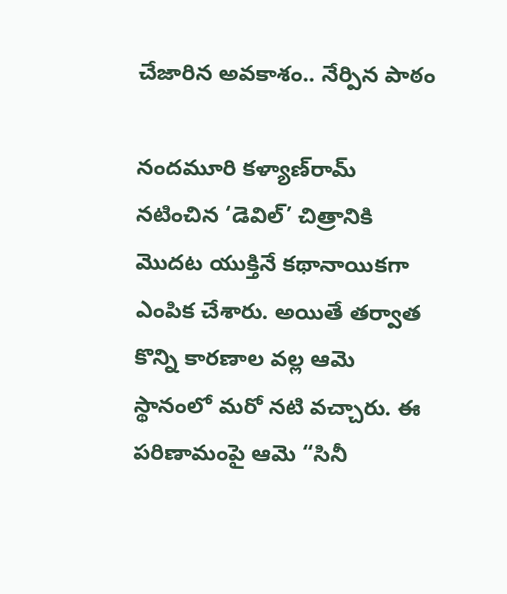చేజారిన అవకాశం.. నేర్పిన పాఠం

నందమూరి కళ్యాణ్‌‌రామ్ నటించిన ‘డెవిల్’ చిత్రానికి మొదట యుక్తినే కథానాయికగా ఎంపిక చేశారు. అయితే తర్వాత కొన్ని కారణాల వల్ల ఆమె స్థానంలో మరో నటి వచ్చారు. ఈ పరిణామంపై ఆమె “సినీ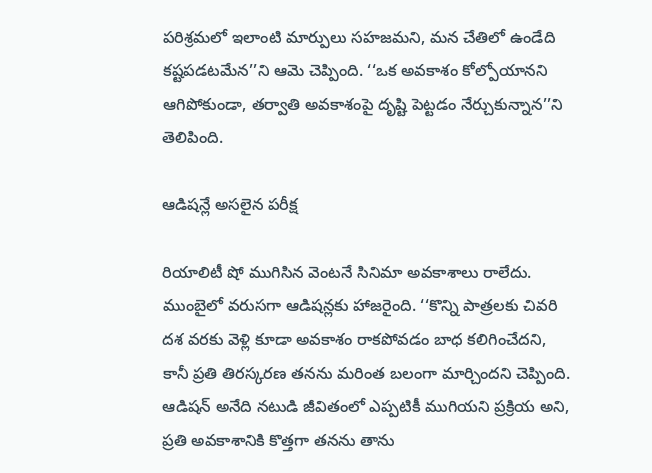పరిశ్రమలో ఇలాంటి మార్పులు సహజమని, మన చేతిలో ఉండేది కష్టపడటమేన’’ని ఆమె చెప్పింది. ‘‘ఒక అవకాశం కోల్పోయానని ఆగిపోకుండా, తర్వాతి అవకాశంపై దృష్టి పెట్టడం నేర్చుకున్నాన’’ని తెలిపింది.

ఆడిషన్లే అసలైన పరీక్ష

రియాలిటీ షో ముగిసిన వెంటనే సినిమా అవకాశాలు రాలేదు. ముంబైలో వరుసగా ఆడిషన్లకు హాజరైంది. ‘‘కొన్ని పాత్రలకు చివరి దశ వరకు వెళ్లి కూడా అవకాశం రాకపోవడం బాధ కలిగించేదని, కానీ ప్రతి తిరస్కరణ తనను మరింత బలంగా మార్చిందని చెప్పింది. ఆడిషన్ అనేది నటుడి జీవితంలో ఎప్పటికీ ముగియని ప్రక్రియ అని, ప్రతి అవకాశానికి కొత్తగా తనను తాను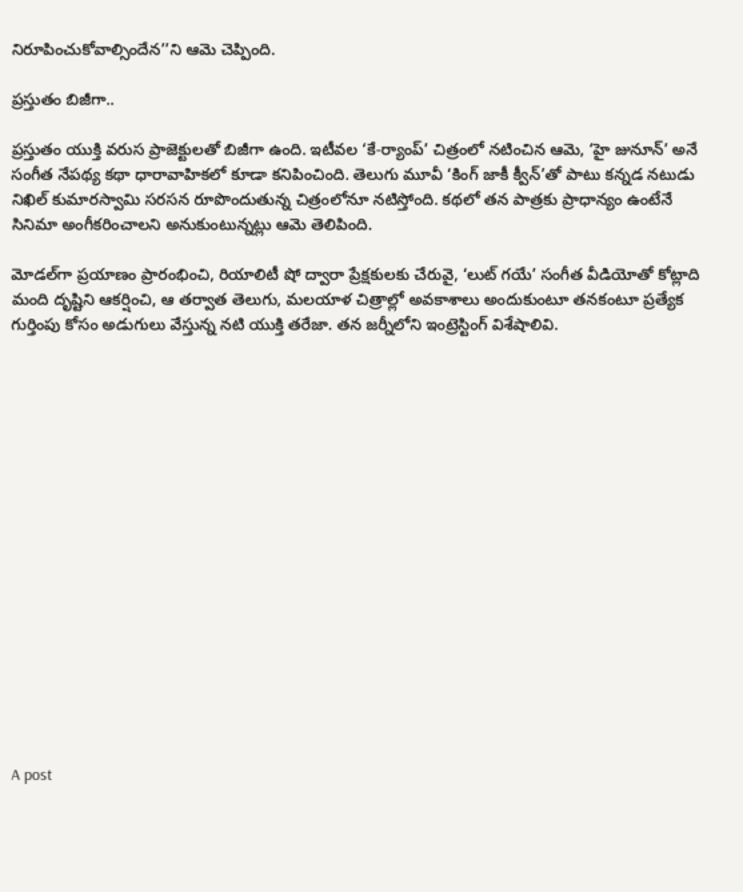నిరూపించుకోవాల్సిందేన’’ని ఆమె చెప్పింది.

ప్రస్తుతం బిజీగా..

ప్రస్తుతం యుక్తి వరుస ప్రాజెక్టులతో బిజీగా ఉంది. ఇటీవల ‘కే-ర్యాంప్’ చిత్రంలో నటించిన ఆమె, ‘హై జునూన్’ అనే సంగీత నేపథ్య కథా ధారావాహికలో కూడా కనిపించింది. తెలుగు మూవీ ‘కింగ్ జాకీ క్వీన్’తో పాటు కన్నడ నటుడు నిఖిల్ కుమారస్వామి సరసన రూపొందుతున్న చిత్రంలోనూ నటిస్తోంది. కథలో తన పాత్రకు ప్రాధాన్యం ఉంటేనే సినిమా అంగీకరించాలని అనుకుంటున్నట్లు ఆమె తెలిపింది.

మోడల్‌గా ప్రయాణం ప్రారంభించి, రియాలిటీ షో ద్వారా ప్రేక్షకులకు చేరువై, ‘లుట్ గయే’ సంగీత వీడియోతో కోట్లాది మంది దృష్టిని ఆకర్షించి, ఆ తర్వాత తెలుగు, మలయాళ చిత్రాల్లో అవకాశాలు అందుకుంటూ తనకంటూ ప్రత్యేక గుర్తింపు కోసం అడుగులు వేస్తున్న నటి యుక్తి తరేజా. తన జర్నీలోని ఇంట్రెస్టింగ్ విశేషాలివి.

















A post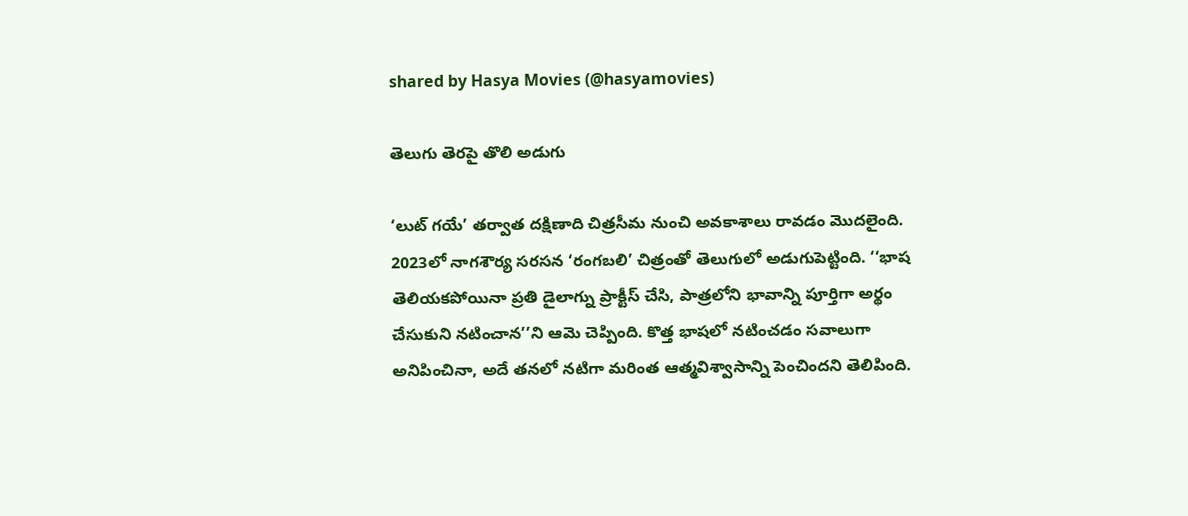shared by Hasya Movies (@hasyamovies)

తెలుగు తెరపై తొలి అడుగు

‘లుట్ గయే’ తర్వాత దక్షిణాది చిత్రసీమ నుంచి అవకాశాలు రావడం మొదలైంది. 2023లో నాగశౌర్య సరసన ‘రంగబలి’ చిత్రంతో తెలుగులో అడుగుపెట్టింది. ‘‘భాష తెలియకపోయినా ప్రతి డైలాగ్ను ప్రాక్టీస్ చేసి, పాత్రలోని భావాన్ని పూర్తిగా అర్థం చేసుకుని నటించాన’’ని ఆమె చెప్పింది. కొత్త భాషలో నటించడం సవాలుగా అనిపించినా, అదే తనలో నటిగా మరింత ఆత్మవిశ్వాసాన్ని పెంచిందని తెలిపింది.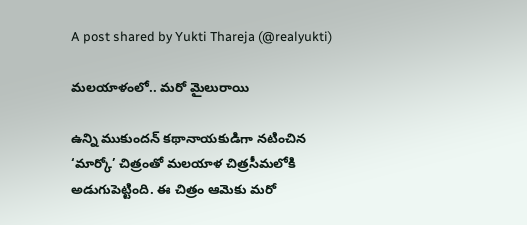A post shared by Yukti Thareja (@realyukti)

మలయాళంలో.. మరో మైలురాయి

ఉన్ని ముకుందన్ కథానాయకుడిగా నటించిన ‘మార్కో’ చిత్రంతో మలయాళ చిత్రసీమలోకి అడుగుపెట్టింది. ఈ చిత్రం ఆమెకు మరో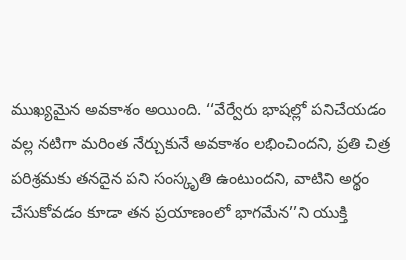ముఖ్యమైన అవకాశం అయింది. ‘‘వేర్వేరు భాషల్లో పనిచేయడం వల్ల నటిగా మరింత నేర్చుకునే అవకాశం లభించిందని, ప్రతి చిత్ర పరిశ్రమకు తనదైన పని సంస్కృతి ఉంటుందని, వాటిని అర్థం చేసుకోవడం కూడా తన ప్రయాణంలో భాగమేన’’ని యుక్తి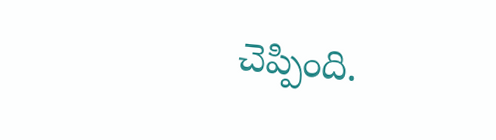చెప్పింది.